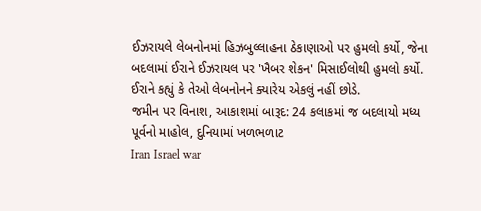ઈઝરાયલે લેબનોનમાં હિઝબુલ્લાહના ઠેકાણાઓ પર હુમલો કર્યો, જેના બદલામાં ઈરાને ઈઝરાયલ પર 'ખૈબર શેકન' મિસાઈલોથી હુમલો કર્યો. ઈરાને કહ્યું કે તેઓ લેબનોનને ક્યારેય એકલું નહીં છોડે.
જમીન પર વિનાશ, આકાશમાં બારૂદ: 24 કલાકમાં જ બદલાયો મધ્ય પૂર્વનો માહોલ, દુનિયામાં ખળભળાટ
Iran Israel war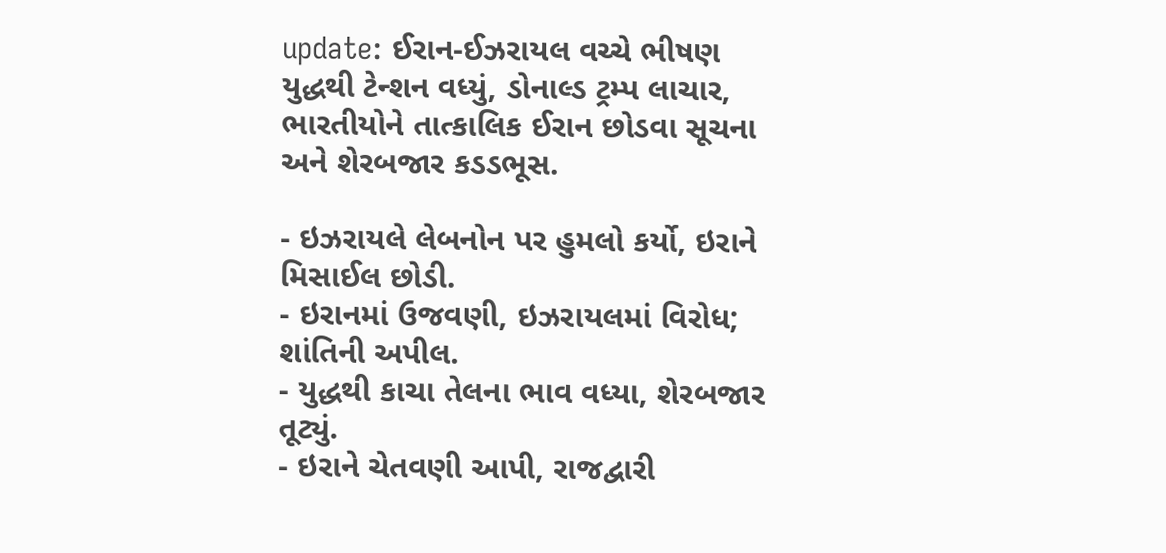update: ઈરાન-ઈઝરાયલ વચ્ચે ભીષણ યુદ્ધથી ટેન્શન વધ્યું, ડોનાલ્ડ ટ્રમ્પ લાચાર, ભારતીયોને તાત્કાલિક ઈરાન છોડવા સૂચના અને શેરબજાર કડડભૂસ.

- ઇઝરાયલે લેબનોન પર હુમલો કર્યો, ઇરાને મિસાઈલ છોડી.
- ઇરાનમાં ઉજવણી, ઇઝરાયલમાં વિરોધ; શાંતિની અપીલ.
- યુદ્ધથી કાચા તેલના ભાવ વધ્યા, શેરબજાર તૂટ્યું.
- ઇરાને ચેતવણી આપી, રાજદ્વારી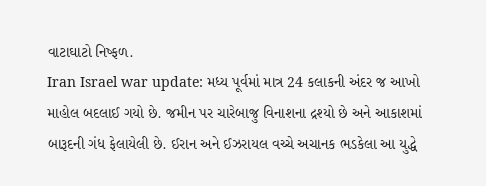વાટાઘાટો નિષ્ફળ.
Iran Israel war update: મધ્ય પૂર્વમાં માત્ર 24 કલાકની અંદર જ આખો માહોલ બદલાઈ ગયો છે. જમીન પર ચારેબાજુ વિનાશના દ્રશ્યો છે અને આકાશમાં બારૂદની ગંધ ફેલાયેલી છે. ઈરાન અને ઈઝરાયલ વચ્ચે અચાનક ભડકેલા આ યુદ્ધે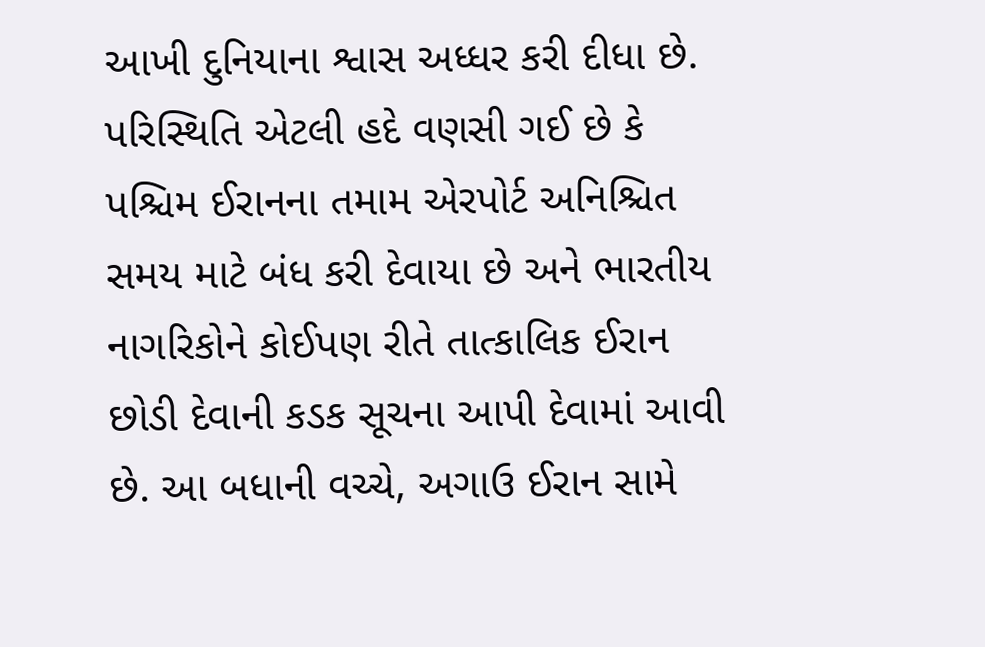આખી દુનિયાના શ્વાસ અધ્ધર કરી દીધા છે. પરિસ્થિતિ એટલી હદે વણસી ગઈ છે કે પશ્ચિમ ઈરાનના તમામ એરપોર્ટ અનિશ્ચિત સમય માટે બંધ કરી દેવાયા છે અને ભારતીય નાગરિકોને કોઈપણ રીતે તાત્કાલિક ઈરાન છોડી દેવાની કડક સૂચના આપી દેવામાં આવી છે. આ બધાની વચ્ચે, અગાઉ ઈરાન સામે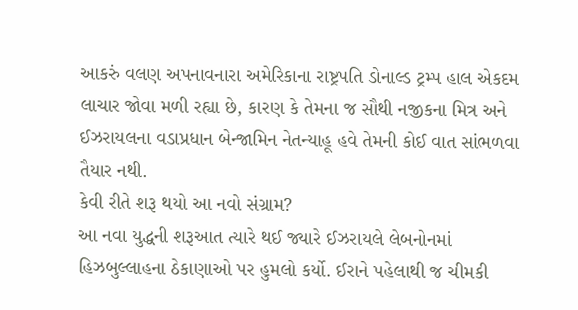આકરું વલણ અપનાવનારા અમેરિકાના રાષ્ટ્રપતિ ડોનાલ્ડ ટ્રમ્પ હાલ એકદમ લાચાર જોવા મળી રહ્યા છે, કારણ કે તેમના જ સૌથી નજીકના મિત્ર અને ઈઝરાયલના વડાપ્રધાન બેન્જામિન નેતન્યાહૂ હવે તેમની કોઈ વાત સાંભળવા તૈયાર નથી.
કેવી રીતે શરૂ થયો આ નવો સંગ્રામ?
આ નવા યુદ્ધની શરૂઆત ત્યારે થઈ જ્યારે ઈઝરાયલે લેબનોનમાં હિઝબુલ્લાહના ઠેકાણાઓ પર હુમલો કર્યો. ઈરાને પહેલાથી જ ચીમકી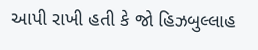આપી રાખી હતી કે જો હિઝબુલ્લાહ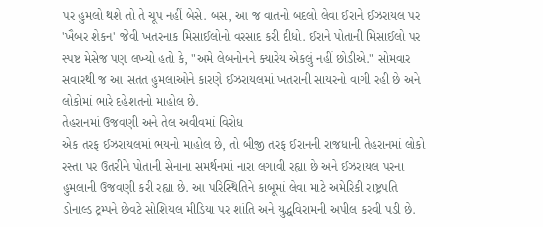પર હુમલો થશે તો તે ચૂપ નહીં બેસે. બસ, આ જ વાતનો બદલો લેવા ઈરાને ઈઝરાયલ પર 'ખૈબર શેકન' જેવી ખતરનાક મિસાઈલોનો વરસાદ કરી દીધો. ઈરાને પોતાની મિસાઈલો પર સ્પષ્ટ મેસેજ પણ લખ્યો હતો કે, "અમે લેબનોનને ક્યારેય એકલું નહીં છોડીએ." સોમવાર સવારથી જ આ સતત હુમલાઓને કારણે ઈઝરાયલમાં ખતરાની સાયરનો વાગી રહી છે અને લોકોમાં ભારે દહેશતનો માહોલ છે.
તેહરાનમાં ઉજવણી અને તેલ અવીવમાં વિરોધ
એક તરફ ઈઝરાયલમાં ભયનો માહોલ છે, તો બીજી તરફ ઈરાનની રાજધાની તેહરાનમાં લોકો રસ્તા પર ઉતરીને પોતાની સેનાના સમર્થનમાં નારા લગાવી રહ્યા છે અને ઈઝરાયલ પરના હુમલાની ઉજવણી કરી રહ્યા છે. આ પરિસ્થિતિને કાબૂમાં લેવા માટે અમેરિકી રાષ્ટ્રપતિ ડોનાલ્ડ ટ્રમ્પને છેવટે સોશિયલ મીડિયા પર શાંતિ અને યુદ્ધવિરામની અપીલ કરવી પડી છે.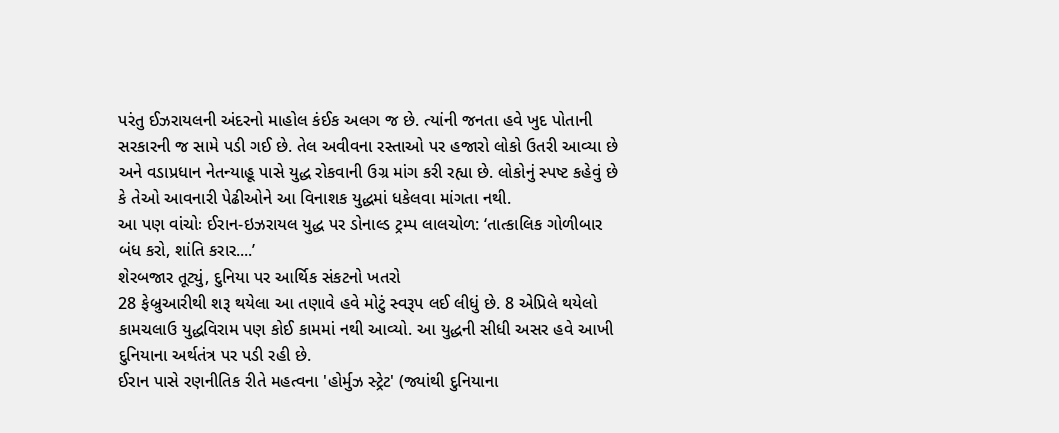પરંતુ ઈઝરાયલની અંદરનો માહોલ કંઈક અલગ જ છે. ત્યાંની જનતા હવે ખુદ પોતાની સરકારની જ સામે પડી ગઈ છે. તેલ અવીવના રસ્તાઓ પર હજારો લોકો ઉતરી આવ્યા છે અને વડાપ્રધાન નેતન્યાહૂ પાસે યુદ્ધ રોકવાની ઉગ્ર માંગ કરી રહ્યા છે. લોકોનું સ્પષ્ટ કહેવું છે કે તેઓ આવનારી પેઢીઓને આ વિનાશક યુદ્ધમાં ધકેલવા માંગતા નથી.
આ પણ વાંચોઃ ઈરાન-ઇઝરાયલ યુદ્ધ પર ડોનાલ્ડ ટ્રમ્પ લાલચોળ: ‘તાત્કાલિક ગોળીબાર બંધ કરો, શાંતિ કરાર....’
શેરબજાર તૂટ્યું, દુનિયા પર આર્થિક સંકટનો ખતરો
28 ફેબ્રુઆરીથી શરૂ થયેલા આ તણાવે હવે મોટું સ્વરૂપ લઈ લીધું છે. 8 એપ્રિલે થયેલો કામચલાઉ યુદ્ધવિરામ પણ કોઈ કામમાં નથી આવ્યો. આ યુદ્ધની સીધી અસર હવે આખી દુનિયાના અર્થતંત્ર પર પડી રહી છે.
ઈરાન પાસે રણનીતિક રીતે મહત્વના 'હોર્મુઝ સ્ટ્રેટ' (જ્યાંથી દુનિયાના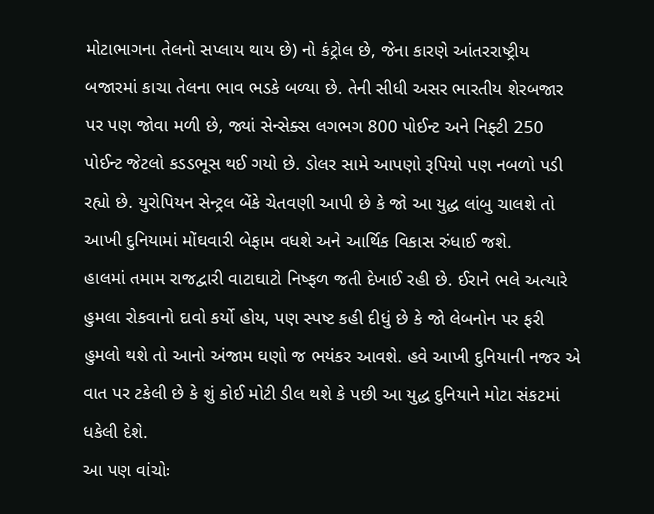મોટાભાગના તેલનો સપ્લાય થાય છે) નો કંટ્રોલ છે, જેના કારણે આંતરરાષ્ટ્રીય બજારમાં કાચા તેલના ભાવ ભડકે બળ્યા છે. તેની સીધી અસર ભારતીય શેરબજાર પર પણ જોવા મળી છે, જ્યાં સેન્સેક્સ લગભગ 800 પોઈન્ટ અને નિફ્ટી 250 પોઈન્ટ જેટલો કડડભૂસ થઈ ગયો છે. ડોલર સામે આપણો રૂપિયો પણ નબળો પડી રહ્યો છે. યુરોપિયન સેન્ટ્રલ બેંકે ચેતવણી આપી છે કે જો આ યુદ્ધ લાંબુ ચાલશે તો આખી દુનિયામાં મોંઘવારી બેફામ વધશે અને આર્થિક વિકાસ રુંધાઈ જશે.
હાલમાં તમામ રાજદ્વારી વાટાઘાટો નિષ્ફળ જતી દેખાઈ રહી છે. ઈરાને ભલે અત્યારે હુમલા રોકવાનો દાવો કર્યો હોય, પણ સ્પષ્ટ કહી દીધું છે કે જો લેબનોન પર ફરી હુમલો થશે તો આનો અંજામ ઘણો જ ભયંકર આવશે. હવે આખી દુનિયાની નજર એ વાત પર ટકેલી છે કે શું કોઈ મોટી ડીલ થશે કે પછી આ યુદ્ધ દુનિયાને મોટા સંકટમાં ધકેલી દેશે.
આ પણ વાંચોઃ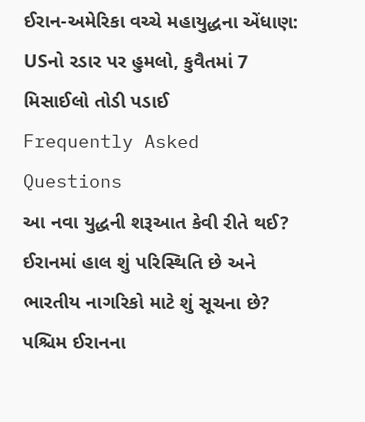ઈરાન-અમેરિકા વચ્ચે મહાયુદ્ધના એંધાણ: USનો રડાર પર હુમલો, કુવૈતમાં 7 મિસાઈલો તોડી પડાઈ
Frequently Asked Questions
આ નવા યુદ્ધની શરૂઆત કેવી રીતે થઈ?
ઈરાનમાં હાલ શું પરિસ્થિતિ છે અને ભારતીય નાગરિકો માટે શું સૂચના છે?
પશ્ચિમ ઈરાનના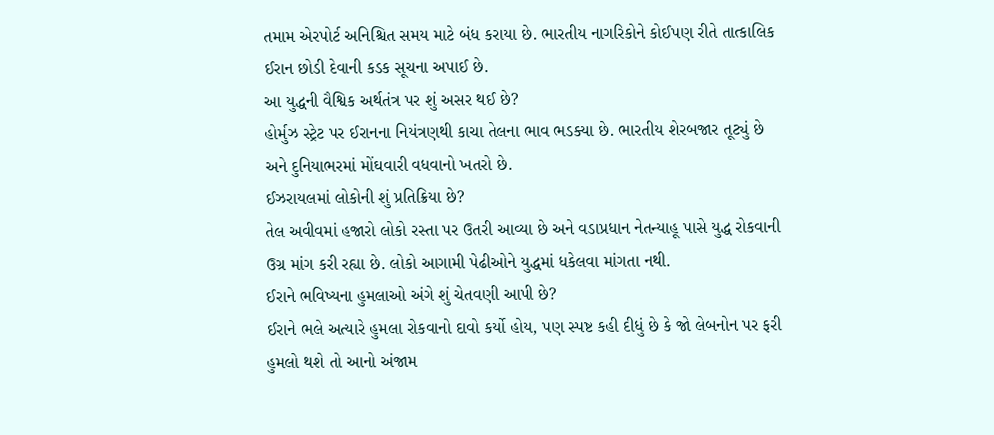તમામ એરપોર્ટ અનિશ્ચિત સમય માટે બંધ કરાયા છે. ભારતીય નાગરિકોને કોઈપણ રીતે તાત્કાલિક ઈરાન છોડી દેવાની કડક સૂચના અપાઈ છે.
આ યુદ્ધની વૈશ્વિક અર્થતંત્ર પર શું અસર થઈ છે?
હોર્મુઝ સ્ટ્રેટ પર ઈરાનના નિયંત્રણથી કાચા તેલના ભાવ ભડક્યા છે. ભારતીય શેરબજાર તૂટ્યું છે અને દુનિયાભરમાં મોંઘવારી વધવાનો ખતરો છે.
ઈઝરાયલમાં લોકોની શું પ્રતિક્રિયા છે?
તેલ અવીવમાં હજારો લોકો રસ્તા પર ઉતરી આવ્યા છે અને વડાપ્રધાન નેતન્યાહૂ પાસે યુદ્ધ રોકવાની ઉગ્ર માંગ કરી રહ્યા છે. લોકો આગામી પેઢીઓને યુદ્ધમાં ધકેલવા માંગતા નથી.
ઈરાને ભવિષ્યના હુમલાઓ અંગે શું ચેતવણી આપી છે?
ઈરાને ભલે અત્યારે હુમલા રોકવાનો દાવો કર્યો હોય, પણ સ્પષ્ટ કહી દીધું છે કે જો લેબનોન પર ફરી હુમલો થશે તો આનો અંજામ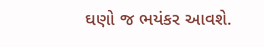ઘણો જ ભયંકર આવશે.